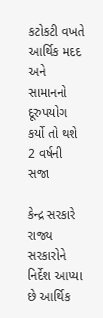કટોકટી વખતે આર્થિક મદદ અને સામાનનો દૂરુપયોગ કર્યો તો થશે 2 વર્ષની સજા

કેન્દ્ર સરકારે રાજ્ય સરકારોને નિર્દેશ આપ્યા છે આર્થિક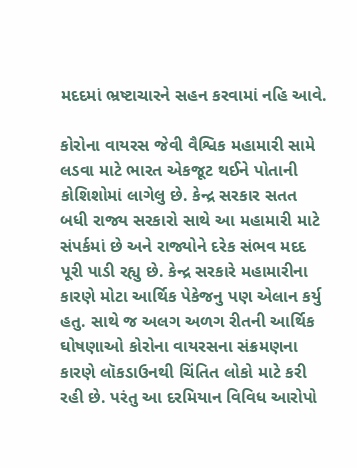મદદમાં ભ્રષ્ટાચારને સહન કરવામાં નહિ આવે.

કોરોના વાયરસ જેવી વૈશ્વિક મહામારી સામે લડવા માટે ભારત એકજૂટ થઈને પોતાની કોશિશોમાં લાગેલુ છે. કેન્દ્ર સરકાર સતત બધી રાજ્ય સરકારો સાથે આ મહામારી માટે સંપર્કમાં છે અને રાજ્યોને દરેક સંભવ મદદ પૂરી પાડી રહ્યુ છે. કેન્દ્ર સરકારે મહામારીના કારણે મોટા આર્થિક પેકેજનુ પણ એલાન કર્યુ હતુ. સાથે જ અલગ અળગ રીતની આર્થિક ઘોષણાઓ કોરોના વાયરસના સંક્રમણના કારણે લૉકડાઉનથી ચિંતિત લોકો માટે કરી રહી છે. પરંતુ આ દરમિયાન વિવિધ આરોપો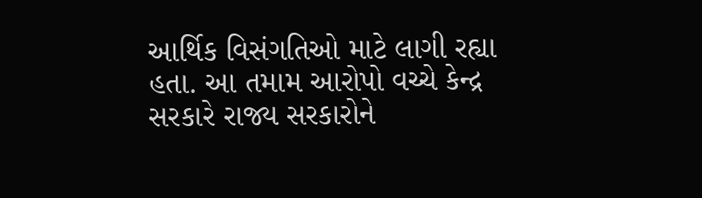આર્થિક વિસંગતિઓ માટે લાગી રહ્યા હતા. આ તમામ આરોપો વચ્ચે કેન્દ્ર સરકારે રાજ્ય સરકારોને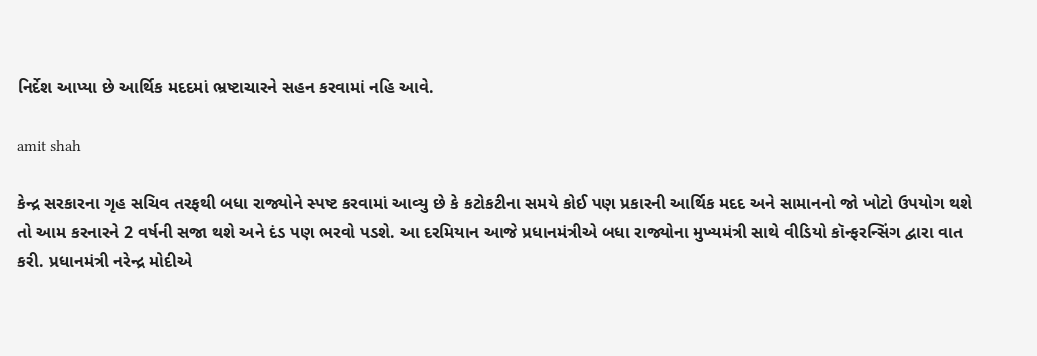નિર્દેશ આપ્યા છે આર્થિક મદદમાં ભ્રષ્ટાચારને સહન કરવામાં નહિ આવે.

amit shah

કેન્દ્ર સરકારના ગૃહ સચિવ તરફથી બધા રાજ્યોને સ્પષ્ટ કરવામાં આવ્યુ છે કે કટોકટીના સમયે કોઈ પણ પ્રકારની આર્થિક મદદ અને સામાનનો જો ખોટો ઉપયોગ થશે તો આમ કરનારને 2 વર્ષની સજા થશે અને દંડ પણ ભરવો પડશે. આ દરમિયાન આજે પ્રધાનમંત્રીએ બધા રાજ્યોના મુખ્યમંત્રી સાથે વીડિયો કૉન્ફરન્સિંગ દ્વારા વાત કરી. પ્રધાનમંત્રી નરેન્દ્ર મોદીએ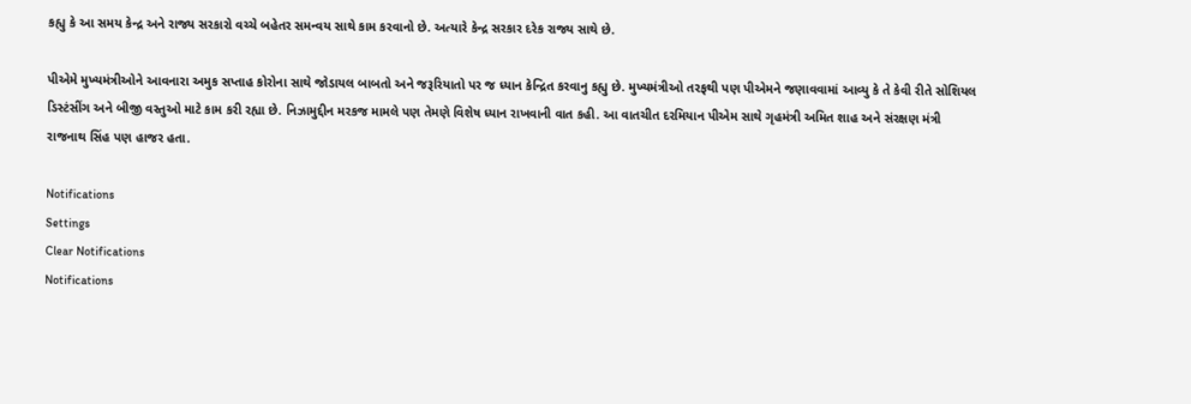કહ્યુ કે આ સમય કેન્દ્ર અને રાજ્ય સરકારો વચ્ચે બહેતર સમન્વય સાથે કામ કરવાનો છે. અત્યારે કેન્દ્ર સરકાર દરેક રાજ્ય સાથે છે.

પીએમે મુખ્યમંત્રીઓને આવનારા અમુક સપ્તાહ કોરોના સાથે જોડાયલ બાબતો અને જરૂરિયાતો પર જ ધ્યાન કેન્દ્રિત કરવાનુ કહ્યુ છે. મુખ્યમંત્રીઓ તરફથી પણ પીએમને જણાવવામાં આવ્યુ કે તે કેવી રીતે સોશિયલ ડિસ્ટંસીંગ અને બીજી વસ્તુઓ માટે કામ કરી રહ્યા છે. નિઝામુદ્દીન મરકજ મામલે પણ તેમણે વિશેષ ધ્યાન રાખવાની વાત કહી. આ વાતચીત દરમિયાન પીએમ સાથે ગૃહમંત્રી અમિત શાહ અને સંરક્ષણ મંત્રી રાજનાથ સિંહ પણ હાજર હતા.

Notifications
Settings
Clear Notifications
Notifications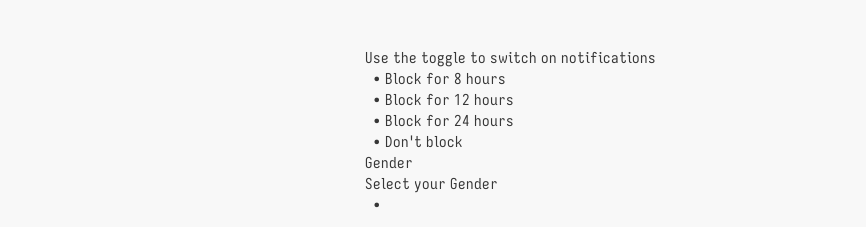Use the toggle to switch on notifications
  • Block for 8 hours
  • Block for 12 hours
  • Block for 24 hours
  • Don't block
Gender
Select your Gender
  •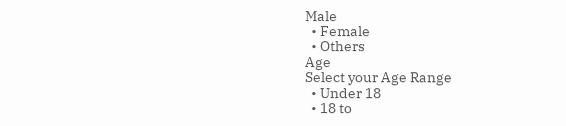Male
  • Female
  • Others
Age
Select your Age Range
  • Under 18
  • 18 to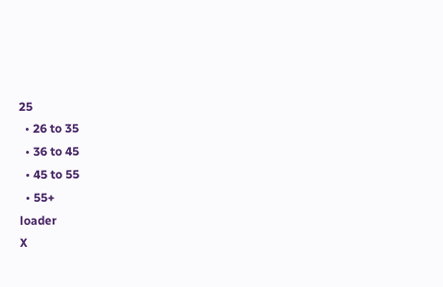25
  • 26 to 35
  • 36 to 45
  • 45 to 55
  • 55+
loader
X